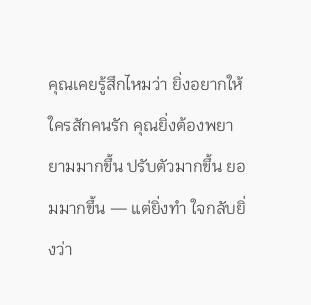คุณเคยรู้สึกไหมว่า ยิ่งอยากให้ใครสักคนรัก คุณยิ่งต้องพยายามมากขึ้น ปรับตัวมากขึ้น ยอมมากขึ้น — แต่ยิ่งทำ ใจกลับยิ่งว่า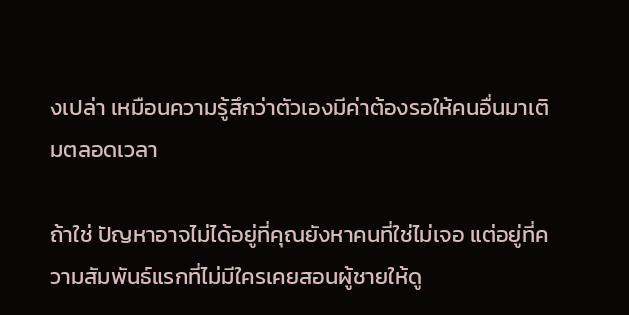งเปล่า เหมือนความรู้สึกว่าตัวเองมีค่าต้องรอให้คนอื่นมาเติมตลอดเวลา

ถ้าใช่ ปัญหาอาจไม่ได้อยู่ที่คุณยังหาคนที่ใช่ไม่เจอ แต่อยู่ที่ความสัมพันธ์แรกที่ไม่มีใครเคยสอนผู้ชายให้ดู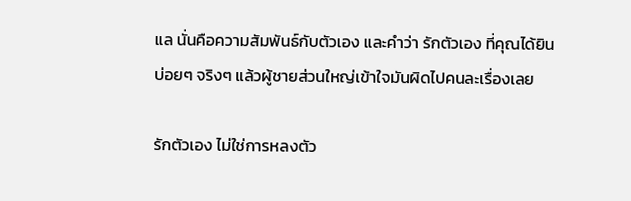แล นั่นคือความสัมพันธ์กับตัวเอง และคำว่า รักตัวเอง ที่คุณได้ยินบ่อยๆ จริงๆ แล้วผู้ชายส่วนใหญ่เข้าใจมันผิดไปคนละเรื่องเลย

รักตัวเอง ไม่ใช่การหลงตัว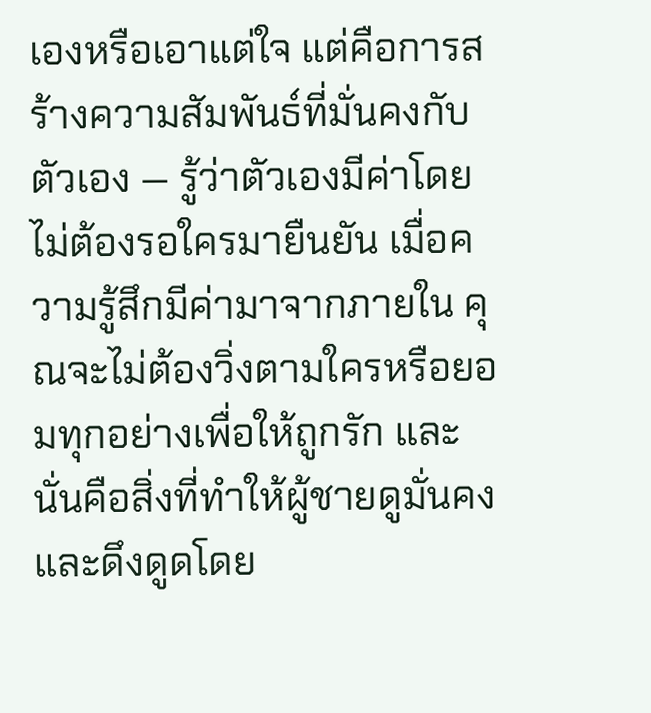เองหรือเอาแต่ใจ แต่คือการสร้างความสัมพันธ์ที่มั่นคงกับตัวเอง — รู้ว่าตัวเองมีค่าโดยไม่ต้องรอใครมายืนยัน เมื่อความรู้สึกมีค่ามาจากภายใน คุณจะไม่ต้องวิ่งตามใครหรือยอมทุกอย่างเพื่อให้ถูกรัก และนั่นคือสิ่งที่ทำให้ผู้ชายดูมั่นคงและดึงดูดโดย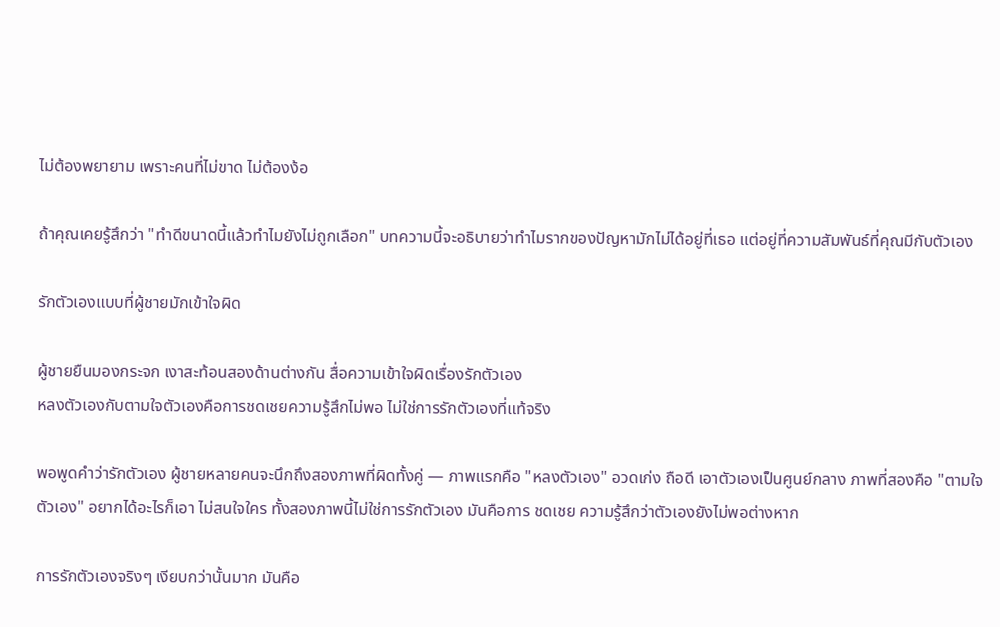ไม่ต้องพยายาม เพราะคนที่ไม่ขาด ไม่ต้องง้อ

ถ้าคุณเคยรู้สึกว่า "ทำดีขนาดนี้แล้วทำไมยังไม่ถูกเลือก" บทความนี้จะอธิบายว่าทำไมรากของปัญหามักไม่ได้อยู่ที่เธอ แต่อยู่ที่ความสัมพันธ์ที่คุณมีกับตัวเอง

รักตัวเองแบบที่ผู้ชายมักเข้าใจผิด

ผู้ชายยืนมองกระจก เงาสะท้อนสองด้านต่างกัน สื่อความเข้าใจผิดเรื่องรักตัวเอง
หลงตัวเองกับตามใจตัวเองคือการชดเชยความรู้สึกไม่พอ ไม่ใช่การรักตัวเองที่แท้จริง

พอพูดคำว่ารักตัวเอง ผู้ชายหลายคนจะนึกถึงสองภาพที่ผิดทั้งคู่ — ภาพแรกคือ "หลงตัวเอง" อวดเก่ง ถือดี เอาตัวเองเป็นศูนย์กลาง ภาพที่สองคือ "ตามใจตัวเอง" อยากได้อะไรก็เอา ไม่สนใจใคร ทั้งสองภาพนี้ไม่ใช่การรักตัวเอง มันคือการ ชดเชย ความรู้สึกว่าตัวเองยังไม่พอต่างหาก

การรักตัวเองจริงๆ เงียบกว่านั้นมาก มันคือ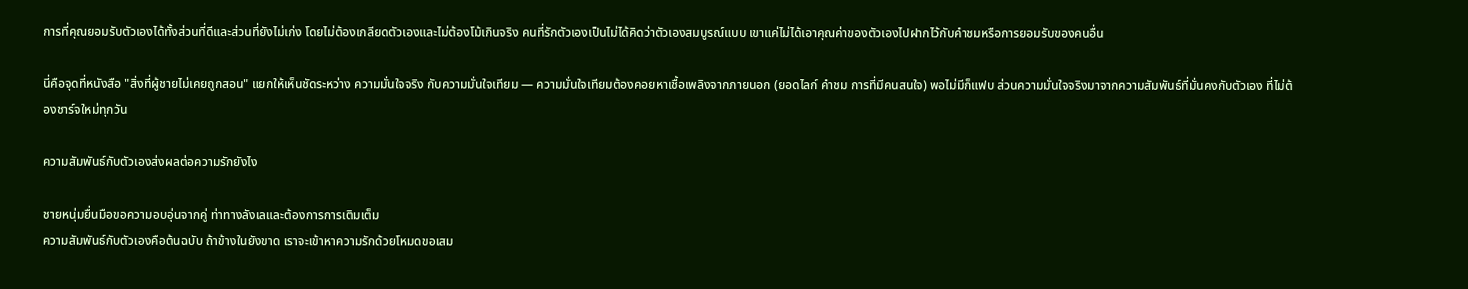การที่คุณยอมรับตัวเองได้ทั้งส่วนที่ดีและส่วนที่ยังไม่เก่ง โดยไม่ต้องเกลียดตัวเองและไม่ต้องโม้เกินจริง คนที่รักตัวเองเป็นไม่ได้คิดว่าตัวเองสมบูรณ์แบบ เขาแค่ไม่ได้เอาคุณค่าของตัวเองไปฝากไว้กับคำชมหรือการยอมรับของคนอื่น

นี่คือจุดที่หนังสือ "สิ่งที่ผู้ชายไม่เคยถูกสอน" แยกให้เห็นชัดระหว่าง ความมั่นใจจริง กับความมั่นใจเทียม — ความมั่นใจเทียมต้องคอยหาเชื้อเพลิงจากภายนอก (ยอดไลก์ คำชม การที่มีคนสนใจ) พอไม่มีก็แฟบ ส่วนความมั่นใจจริงมาจากความสัมพันธ์ที่มั่นคงกับตัวเอง ที่ไม่ต้องชาร์จใหม่ทุกวัน

ความสัมพันธ์กับตัวเองส่งผลต่อความรักยังไง

ชายหนุ่มยื่นมือขอความอบอุ่นจากคู่ ท่าทางลังเลและต้องการการเติมเต็ม
ความสัมพันธ์กับตัวเองคือต้นฉบับ ถ้าข้างในยังขาด เราจะเข้าหาความรักด้วยโหมดขอเสม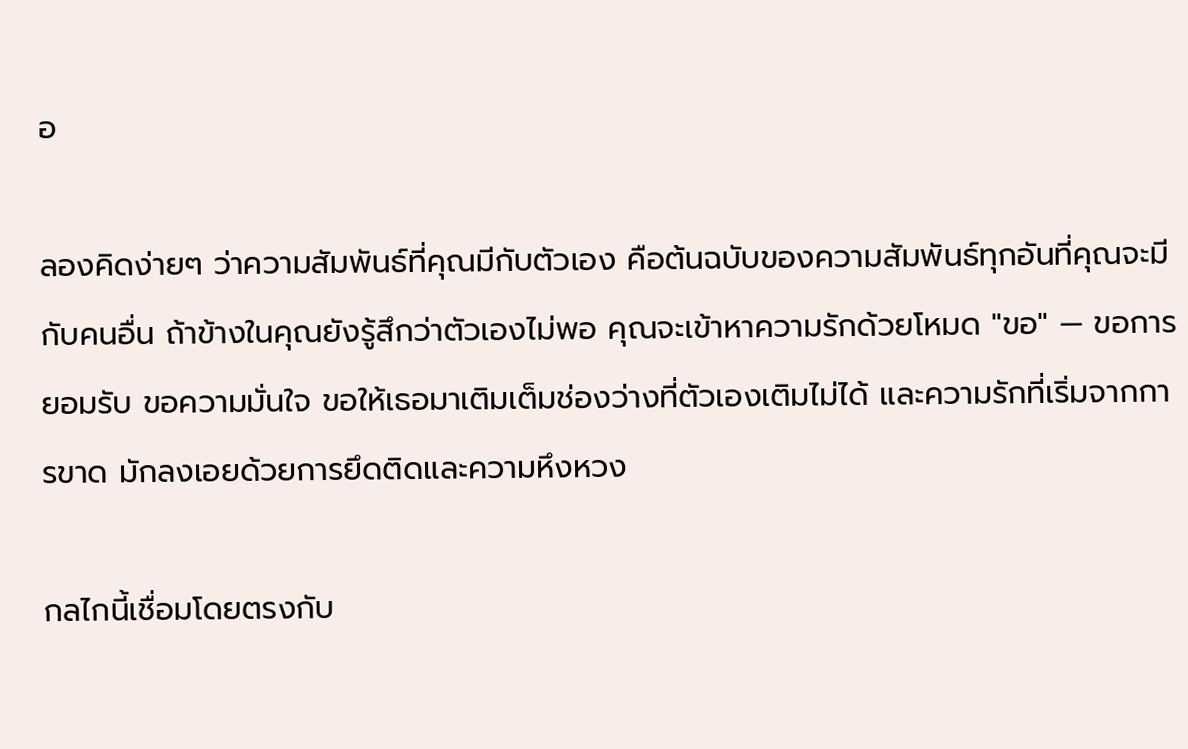อ

ลองคิดง่ายๆ ว่าความสัมพันธ์ที่คุณมีกับตัวเอง คือต้นฉบับของความสัมพันธ์ทุกอันที่คุณจะมีกับคนอื่น ถ้าข้างในคุณยังรู้สึกว่าตัวเองไม่พอ คุณจะเข้าหาความรักด้วยโหมด "ขอ" — ขอการยอมรับ ขอความมั่นใจ ขอให้เธอมาเติมเต็มช่องว่างที่ตัวเองเติมไม่ได้ และความรักที่เริ่มจากการขาด มักลงเอยด้วยการยึดติดและความหึงหวง

กลไกนี้เชื่อมโดยตรงกับ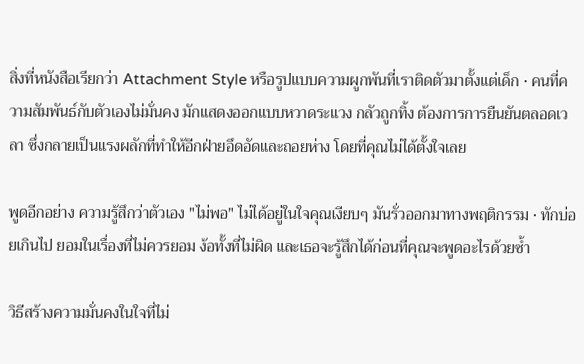สิ่งที่หนังสือเรียกว่า Attachment Style หรือรูปแบบความผูกพันที่เราติดตัวมาตั้งแต่เด็ก · คนที่ความสัมพันธ์กับตัวเองไม่มั่นคง มักแสดงออกแบบหวาดระแวง กลัวถูกทิ้ง ต้องการการยืนยันตลอดเวลา ซึ่งกลายเป็นแรงผลักที่ทำให้อีกฝ่ายอึดอัดและถอยห่าง โดยที่คุณไม่ได้ตั้งใจเลย

พูดอีกอย่าง ความรู้สึกว่าตัวเอง "ไม่พอ" ไม่ได้อยู่ในใจคุณเงียบๆ มันรั่วออกมาทางพฤติกรรม · ทักบ่อยเกินไป ยอมในเรื่องที่ไม่ควรยอม ง้อทั้งที่ไม่ผิด และเธอจะรู้สึกได้ก่อนที่คุณจะพูดอะไรด้วยซ้ำ

วิธีสร้างความมั่นคงในใจที่ไม่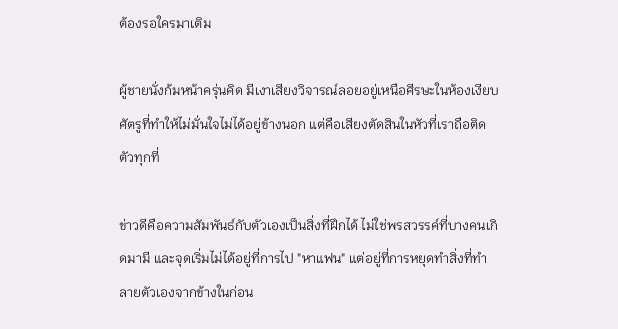ต้องรอใครมาเติม

ผู้ชายนั่งก้มหน้าครุ่นคิด มีเงาเสียงวิจารณ์ลอยอยู่เหนือศีรษะในห้องเงียบ
ศัตรูที่ทำให้ไม่มั่นใจไม่ได้อยู่ข้างนอก แต่คือเสียงตัดสินในหัวที่เราถือติดตัวทุกที่

ข่าวดีคือความสัมพันธ์กับตัวเองเป็นสิ่งที่ฝึกได้ ไม่ใช่พรสวรรค์ที่บางคนเกิดมามี และจุดเริ่มไม่ได้อยู่ที่การไป "หาแฟน" แต่อยู่ที่การหยุดทำสิ่งที่ทำลายตัวเองจากข้างในก่อน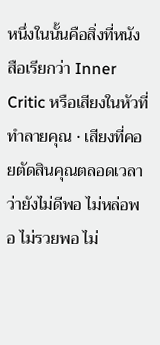หนึ่งในนั้นคือสิ่งที่หนังสือเรียกว่า Inner Critic หรือเสียงในหัวที่ทำลายคุณ · เสียงที่คอยตัดสินคุณตลอดเวลาว่ายังไม่ดีพอ ไม่หล่อพอ ไม่รวยพอ ไม่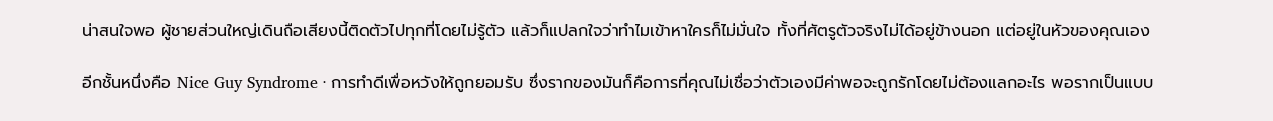น่าสนใจพอ ผู้ชายส่วนใหญ่เดินถือเสียงนี้ติดตัวไปทุกที่โดยไม่รู้ตัว แล้วก็แปลกใจว่าทำไมเข้าหาใครก็ไม่มั่นใจ ทั้งที่ศัตรูตัวจริงไม่ได้อยู่ข้างนอก แต่อยู่ในหัวของคุณเอง

อีกชั้นหนึ่งคือ Nice Guy Syndrome · การทำดีเพื่อหวังให้ถูกยอมรับ ซึ่งรากของมันก็คือการที่คุณไม่เชื่อว่าตัวเองมีค่าพอจะถูกรักโดยไม่ต้องแลกอะไร พอรากเป็นแบบ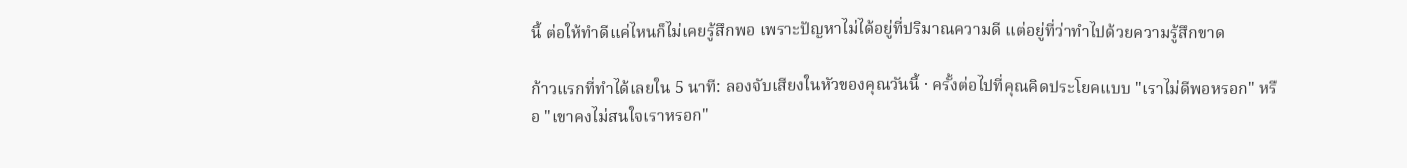นี้ ต่อให้ทำดีแค่ไหนก็ไม่เคยรู้สึกพอ เพราะปัญหาไม่ได้อยู่ที่ปริมาณความดี แต่อยู่ที่ว่าทำไปด้วยความรู้สึกขาด

ก้าวแรกที่ทำได้เลยใน 5 นาที: ลองจับเสียงในหัวของคุณวันนี้ · ครั้งต่อไปที่คุณคิดประโยคแบบ "เราไม่ดีพอหรอก" หรือ "เขาคงไม่สนใจเราหรอก"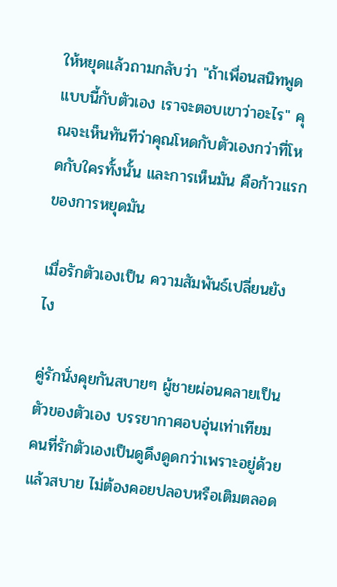ให้หยุดแล้วถามกลับว่า "ถ้าเพื่อนสนิทพูดแบบนี้กับตัวเอง เราจะตอบเขาว่าอะไร" คุณจะเห็นทันทีว่าคุณโหดกับตัวเองกว่าที่โหดกับใครทั้งนั้น และการเห็นมัน คือก้าวแรกของการหยุดมัน

เมื่อรักตัวเองเป็น ความสัมพันธ์เปลี่ยนยังไง

คู่รักนั่งคุยกันสบายๆ ผู้ชายผ่อนคลายเป็นตัวของตัวเอง บรรยากาศอบอุ่นเท่าเทียม
คนที่รักตัวเองเป็นดูดึงดูดกว่าเพราะอยู่ด้วยแล้วสบาย ไม่ต้องคอยปลอบหรือเติมตลอด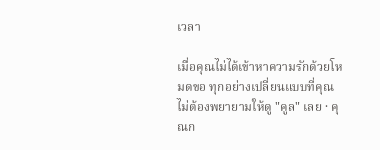เวลา

เมื่อคุณไม่ได้เข้าหาความรักด้วยโหมดขอ ทุกอย่างเปลี่ยนแบบที่คุณไม่ต้องพยายามให้ดู "คูล" เลย · คุณก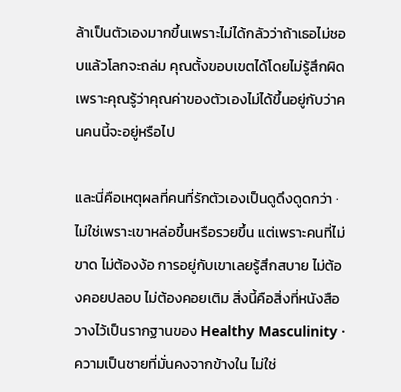ล้าเป็นตัวเองมากขึ้นเพราะไม่ได้กลัวว่าถ้าเธอไม่ชอบแล้วโลกจะถล่ม คุณตั้งขอบเขตได้โดยไม่รู้สึกผิด เพราะคุณรู้ว่าคุณค่าของตัวเองไม่ได้ขึ้นอยู่กับว่าคนคนนี้จะอยู่หรือไป

และนี่คือเหตุผลที่คนที่รักตัวเองเป็นดูดึงดูดกว่า · ไม่ใช่เพราะเขาหล่อขึ้นหรือรวยขึ้น แต่เพราะคนที่ไม่ขาด ไม่ต้องง้อ การอยู่กับเขาเลยรู้สึกสบาย ไม่ต้องคอยปลอบ ไม่ต้องคอยเติม สิ่งนี้คือสิ่งที่หนังสือวางไว้เป็นรากฐานของ Healthy Masculinity · ความเป็นชายที่มั่นคงจากข้างใน ไม่ใช่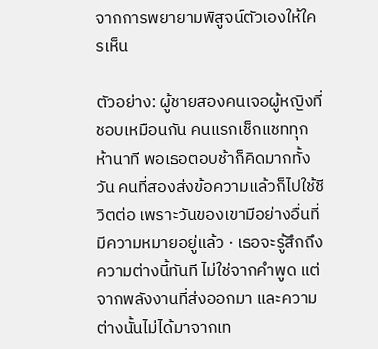จากการพยายามพิสูจน์ตัวเองให้ใครเห็น

ตัวอย่าง: ผู้ชายสองคนเจอผู้หญิงที่ชอบเหมือนกัน คนแรกเช็กแชททุกห้านาที พอเธอตอบช้าก็คิดมากทั้งวัน คนที่สองส่งข้อความแล้วก็ไปใช้ชีวิตต่อ เพราะวันของเขามีอย่างอื่นที่มีความหมายอยู่แล้ว · เธอจะรู้สึกถึงความต่างนี้ทันที ไม่ใช่จากคำพูด แต่จากพลังงานที่ส่งออกมา และความต่างนั้นไม่ได้มาจากเท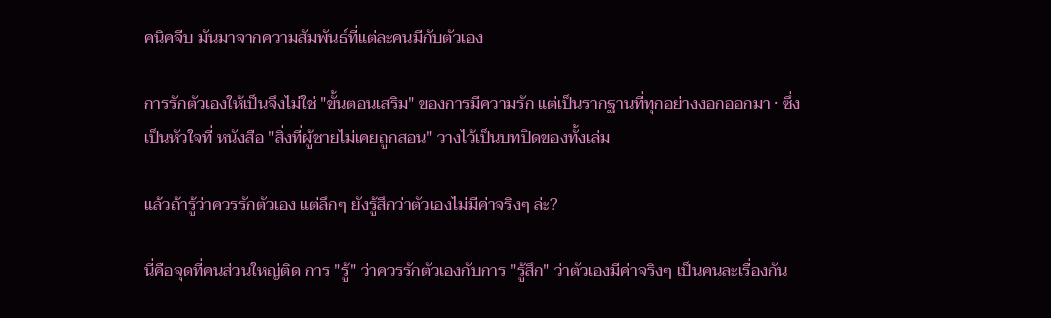คนิคจีบ มันมาจากความสัมพันธ์ที่แต่ละคนมีกับตัวเอง

การรักตัวเองให้เป็นจึงไม่ใช่ "ขั้นตอนเสริม" ของการมีความรัก แต่เป็นรากฐานที่ทุกอย่างงอกออกมา · ซึ่งเป็นหัวใจที่ หนังสือ "สิ่งที่ผู้ชายไม่เคยถูกสอน" วางไว้เป็นบทปิดของทั้งเล่ม

แล้วถ้ารู้ว่าควรรักตัวเอง แต่ลึกๆ ยังรู้สึกว่าตัวเองไม่มีค่าจริงๆ ล่ะ?

นี่คือจุดที่คนส่วนใหญ่ติด การ "รู้" ว่าควรรักตัวเองกับการ "รู้สึก" ว่าตัวเองมีค่าจริงๆ เป็นคนละเรื่องกัน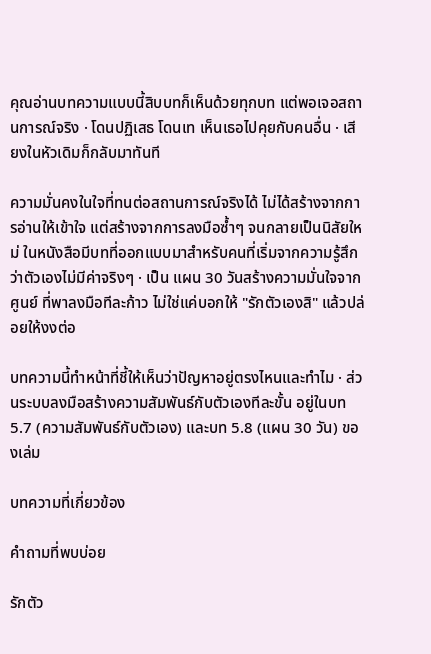คุณอ่านบทความแบบนี้สิบบทก็เห็นด้วยทุกบท แต่พอเจอสถานการณ์จริง · โดนปฏิเสธ โดนเท เห็นเธอไปคุยกับคนอื่น · เสียงในหัวเดิมก็กลับมาทันที

ความมั่นคงในใจที่ทนต่อสถานการณ์จริงได้ ไม่ได้สร้างจากการอ่านให้เข้าใจ แต่สร้างจากการลงมือซ้ำๆ จนกลายเป็นนิสัยใหม่ ในหนังสือมีบทที่ออกแบบมาสำหรับคนที่เริ่มจากความรู้สึกว่าตัวเองไม่มีค่าจริงๆ · เป็น แผน 30 วันสร้างความมั่นใจจากศูนย์ ที่พาลงมือทีละก้าว ไม่ใช่แค่บอกให้ "รักตัวเองสิ" แล้วปล่อยให้งงต่อ

บทความนี้ทำหน้าที่ชี้ให้เห็นว่าปัญหาอยู่ตรงไหนและทำไม · ส่วนระบบลงมือสร้างความสัมพันธ์กับตัวเองทีละขั้น อยู่ในบท 5.7 (ความสัมพันธ์กับตัวเอง) และบท 5.8 (แผน 30 วัน) ของเล่ม

บทความที่เกี่ยวข้อง

คำถามที่พบบ่อย

รักตัว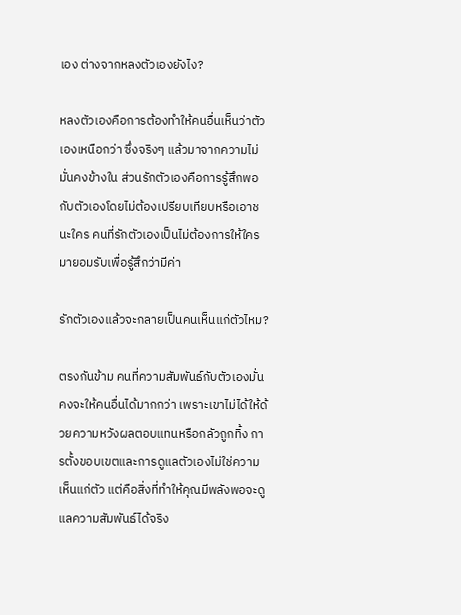เอง ต่างจากหลงตัวเองยังไง?

หลงตัวเองคือการต้องทำให้คนอื่นเห็นว่าตัวเองเหนือกว่า ซึ่งจริงๆ แล้วมาจากความไม่มั่นคงข้างใน ส่วนรักตัวเองคือการรู้สึกพอกับตัวเองโดยไม่ต้องเปรียบเทียบหรือเอาชนะใคร คนที่รักตัวเองเป็นไม่ต้องการให้ใครมายอมรับเพื่อรู้สึกว่ามีค่า

รักตัวเองแล้วจะกลายเป็นคนเห็นแก่ตัวไหม?

ตรงกันข้าม คนที่ความสัมพันธ์กับตัวเองมั่นคงจะให้คนอื่นได้มากกว่า เพราะเขาไม่ได้ให้ด้วยความหวังผลตอบแทนหรือกลัวถูกทิ้ง การตั้งขอบเขตและการดูแลตัวเองไม่ใช่ความเห็นแก่ตัว แต่คือสิ่งที่ทำให้คุณมีพลังพอจะดูแลความสัมพันธ์ได้จริง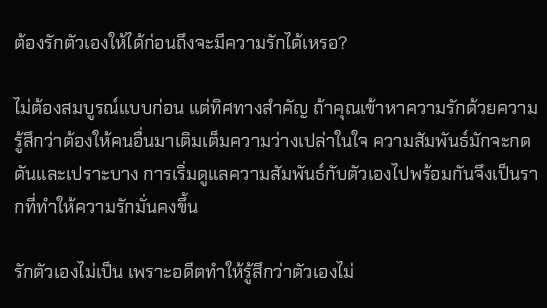ต้องรักตัวเองให้ได้ก่อนถึงจะมีความรักได้เหรอ?

ไม่ต้องสมบูรณ์แบบก่อน แต่ทิศทางสำคัญ ถ้าคุณเข้าหาความรักด้วยความรู้สึกว่าต้องให้คนอื่นมาเติมเต็มความว่างเปล่าในใจ ความสัมพันธ์มักจะกดดันและเปราะบาง การเริ่มดูแลความสัมพันธ์กับตัวเองไปพร้อมกันจึงเป็นรากที่ทำให้ความรักมั่นคงขึ้น

รักตัวเองไม่เป็น เพราะอดีตทำให้รู้สึกว่าตัวเองไม่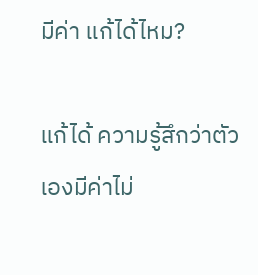มีค่า แก้ได้ไหม?

แก้ได้ ความรู้สึกว่าตัวเองมีค่าไม่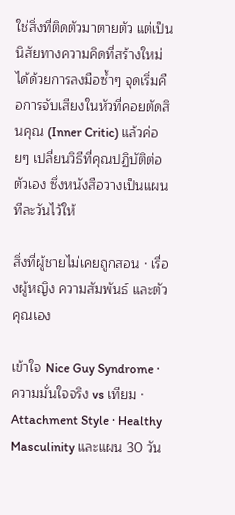ใช่สิ่งที่ติดตัวมาตายตัว แต่เป็นนิสัยทางความคิดที่สร้างใหม่ได้ด้วยการลงมือซ้ำๆ จุดเริ่มคือการจับเสียงในหัวที่คอยตัดสินคุณ (Inner Critic) แล้วค่อยๆ เปลี่ยนวิธีที่คุณปฏิบัติต่อตัวเอง ซึ่งหนังสือวางเป็นแผนทีละวันไว้ให้

สิ่งที่ผู้ชายไม่เคยถูกสอน · เรื่องผู้หญิง ความสัมพันธ์ และตัวคุณเอง

เข้าใจ Nice Guy Syndrome · ความมั่นใจจริง vs เทียม · Attachment Style · Healthy Masculinity และแผน 30 วัน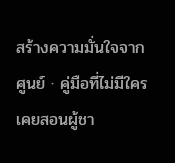สร้างความมั่นใจจากศูนย์ · คู่มือที่ไม่มีใครเคยสอนผู้ชา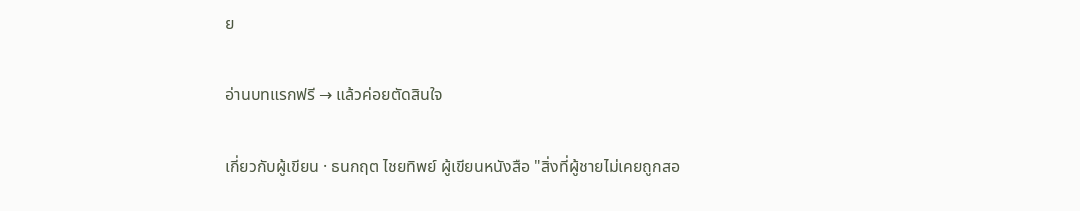ย

อ่านบทแรกฟรี → แล้วค่อยตัดสินใจ

เกี่ยวกับผู้เขียน · ธนกฤต ไชยทิพย์ ผู้เขียนหนังสือ "สิ่งที่ผู้ชายไม่เคยถูกสอ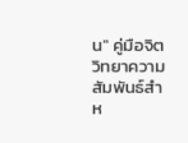น" คู่มือจิตวิทยาความสัมพันธ์สำห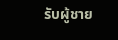รับผู้ชาย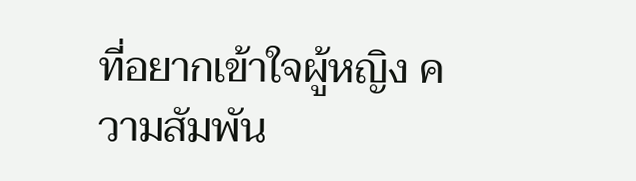ที่อยากเข้าใจผู้หญิง ความสัมพัน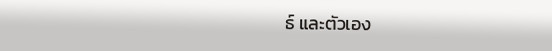ธ์ และตัวเอง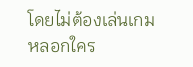โดยไม่ต้องเล่นเกมหลอกใคร